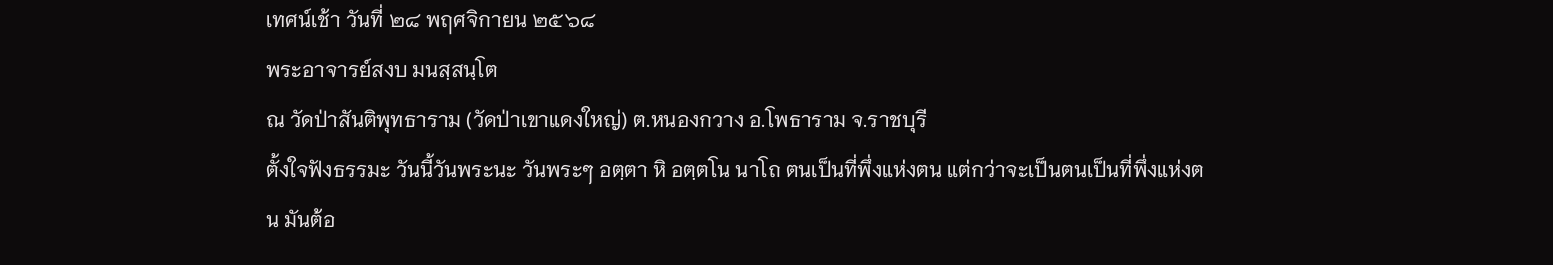เทศน์เช้า วันที่ ๒๘ พฤศจิกายน ๒๕๖๘
พระอาจารย์สงบ มนสฺสนฺโต
ณ วัดป่าสันติพุทธาราม (วัดป่าเขาแดงใหญ่) ต.หนองกวาง อ.โพธาราม จ.ราชบุรี
ตั้งใจฟังธรรมะ วันนี้วันพระนะ วันพระๆ อตฺตา หิ อตฺตโน นาโถ ตนเป็นที่พึ่งแห่งตน แต่กว่าจะเป็นตนเป็นที่พึ่งแห่งตน มันต้อ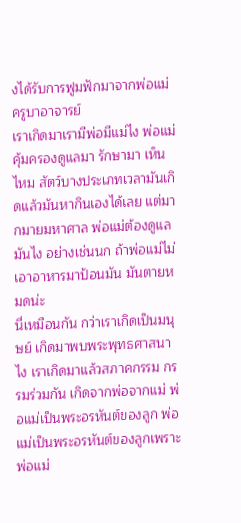งได้รับการฟูมฟักมาจากพ่อแม่ครูบาอาจารย์
เราเกิดมาเรามีพ่อมีแม่ไง พ่อแม่คุ้มครองดูแลมา รักษามา เห็นไหม สัตว์บางประเภทเวลามันเกิดแล้วมันหากินเองได้เลย แต่มากมายมหาศาล พ่อแม่ต้องดูแลมันไง อย่างเช่นนก ถ้าพ่อแม่ไม่เอาอาหารมาป้อนมัน มันตายหมดน่ะ
นี่เหมือนกัน กว่าเราเกิดเป็นมนุษย์ เกิดมาพบพระพุทธศาสนาไง เราเกิดมาแล้วสภาคกรรม กรรมร่วมกัน เกิดจากพ่อจากแม่ พ่อแม่เป็นพระอรหันต์ของลูก พ่อแม่เป็นพระอรหันต์ของลูกเพราะพ่อแม่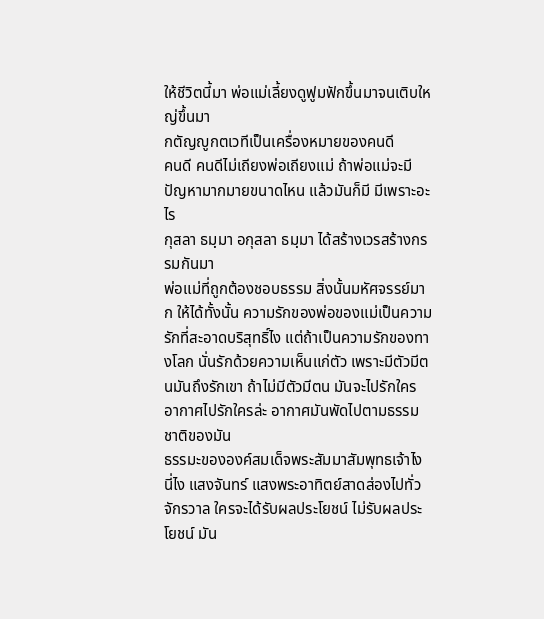ให้ชีวิตนี้มา พ่อแม่เลี้ยงดูฟูมฟักขึ้นมาจนเติบใหญ่ขึ้นมา
กตัญญูกตเวทีเป็นเครื่องหมายของคนดี
คนดี คนดีไม่เถียงพ่อเถียงแม่ ถ้าพ่อแม่จะมีปัญหามากมายขนาดไหน แล้วมันก็มี มีเพราะอะไร
กุสลา ธมฺมา อกุสลา ธมฺมา ได้สร้างเวรสร้างกรรมกันมา
พ่อแม่ที่ถูกต้องชอบธรรม สิ่งนั้นมหัศจรรย์มาก ให้ได้ทั้งนั้น ความรักของพ่อของแม่เป็นความรักที่สะอาดบริสุทธิ์ไง แต่ถ้าเป็นความรักของทางโลก นั่นรักด้วยความเห็นแก่ตัว เพราะมีตัวมีตนมันถึงรักเขา ถ้าไม่มีตัวมีตน มันจะไปรักใคร อากาศไปรักใครล่ะ อากาศมันพัดไปตามธรรมชาติของมัน
ธรรมะขององค์สมเด็จพระสัมมาสัมพุทธเจ้าไง นี่ไง แสงจันทร์ แสงพระอาทิตย์สาดส่องไปทั่วจักรวาล ใครจะได้รับผลประโยชน์ ไม่รับผลประโยชน์ มัน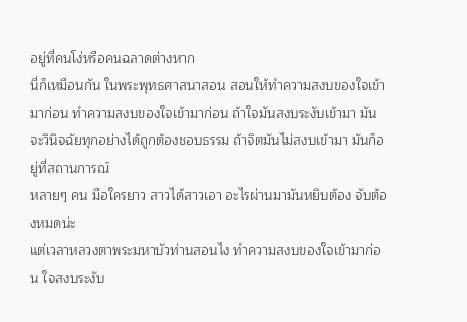อยู่ที่คนโง่หรือคนฉลาดต่างหาก
นี่ก็เหมือนกัน ในพระพุทธศาสนาสอน สอนให้ทำความสงบของใจเข้ามาก่อน ทำความสงบของใจเข้ามาก่อน ถ้าใจมันสงบระงับเข้ามา มันจะวินิจฉัยทุกอย่างได้ถูกต้องชอบธรรม ถ้าจิตมันไม่สงบเข้ามา มันก็อยู่ที่สถานการณ์
หลายๆ คน มือใครยาว สาวได้สาวเอา อะไรผ่านมามันหยิบต้อง จับต้องหมดน่ะ
แต่เวลาหลวงตาพระมหาบัวท่านสอนไง ทำความสงบของใจเข้ามาก่อน ใจสงบระงับ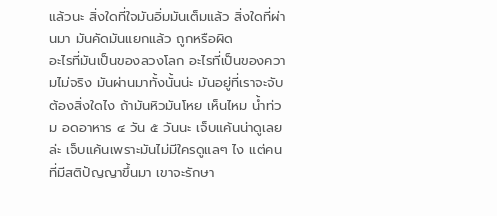แล้วนะ สิ่งใดที่ใจมันอิ่มมันเต็มแล้ว สิ่งใดที่ผ่านมา มันคัดมันแยกแล้ว ถูกหรือผิด
อะไรที่มันเป็นของลวงโลก อะไรที่เป็นของความไม่จริง มันผ่านมาทั้งนั้นน่ะ มันอยู่ที่เราจะจับต้องสิ่งใดไง ถ้ามันหิวมันโหย เห็นไหม น้ำท่วม อดอาหาร ๔ วัน ๕ วันนะ เจ็บแค้นน่าดูเลยล่ะ เจ็บแค้นเพราะมันไม่มีใครดูแลๆ ไง แต่คนที่มีสติปัญญาขึ้นมา เขาจะรักษา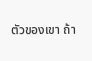ตัวของเขา ถ้า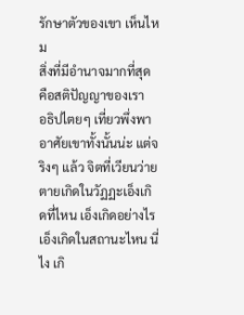รักษาตัวของเขา เห็นไหม
สิ่งที่มีอำนาจมากที่สุด คือสติปัญญาของเรา
อธิปไตยๆ เที่ยวพึ่งพาอาศัยเขาทั้งนั้นน่ะ แต่จริงๆ แล้ว จิตที่เวียนว่ายตายเกิดในวัฏฏะเอ็งเกิดที่ไหน เอ็งเกิดอย่างไร เอ็งเกิดในสถานะไหน นี่ไง เกิ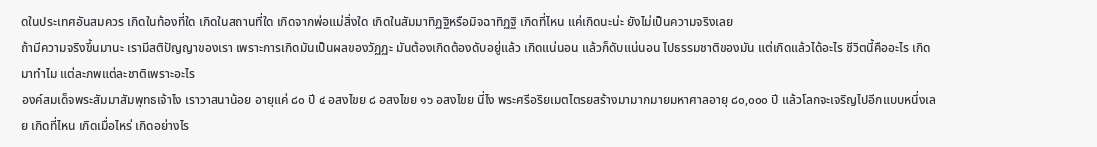ดในประเทศอันสมควร เกิดในท้องที่ใด เกิดในสถานที่ใด เกิดจากพ่อแม่สิ่งใด เกิดในสัมมาทิฏฐิหรือมิจฉาทิฏฐิ เกิดที่ไหน แค่เกิดนะน่ะ ยังไม่เป็นความจริงเลย
ถ้ามีความจริงขึ้นมานะ เรามีสติปัญญาของเรา เพราะการเกิดมันเป็นผลของวัฏฏะ มันต้องเกิดต้องดับอยู่แล้ว เกิดแน่นอน แล้วก็ดับแน่นอน ไปธรรมชาติของมัน แต่เกิดแล้วได้อะไร ชีวิตนี้คืออะไร เกิดมาทำไม แต่ละภพแต่ละชาติเพราะอะไร
องค์สมเด็จพระสัมมาสัมพุทธเจ้าไง เราวาสนาน้อย อายุแค่ ๘๐ ปี ๔ อสงไขย ๘ อสงไขย ๑๖ อสงไขย นี่ไง พระศรีอริยเมตไตรยสร้างมามากมายมหาศาลอายุ ๘๐,๐๐๐ ปี แล้วโลกจะเจริญไปอีกแบบหนึ่งเลย เกิดที่ไหน เกิดเมื่อไหร่ เกิดอย่างไร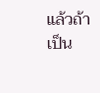แล้วถ้าเป็น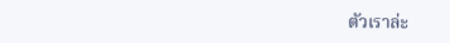ตัวเราล่ะ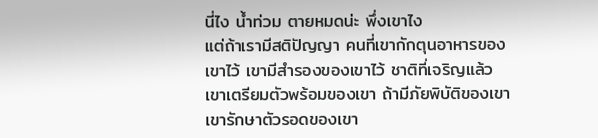นี่ไง น้ำท่วม ตายหมดน่ะ พึ่งเขาไง
แต่ถ้าเรามีสติปัญญา คนที่เขากักตุนอาหารของเขาไว้ เขามีสำรองของเขาไว้ ชาติที่เจริญแล้วเขาเตรียมตัวพร้อมของเขา ถ้ามีภัยพิบัติของเขา เขารักษาตัวรอดของเขา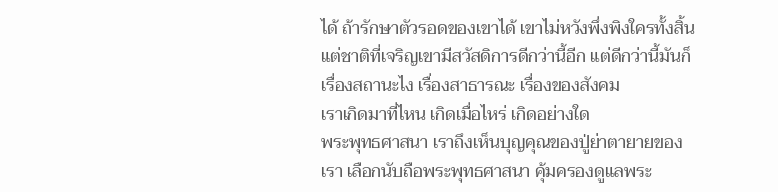ได้ ถ้ารักษาตัวรอดของเขาได้ เขาไม่หวังพึ่งพิงใครทั้งสิ้น แต่ชาติที่เจริญเขามีสวัสดิการดีกว่านี้อีก แต่ดีกว่านี้มันก็เรื่องสถานะไง เรื่องสาธารณะ เรื่องของสังคม
เราเกิดมาที่ไหน เกิดเมื่อไหร่ เกิดอย่างใด
พระพุทธศาสนา เราถึงเห็นบุญคุณของปู่ย่าตายายของเรา เลือกนับถือพระพุทธศาสนา คุ้มครองดูแลพระ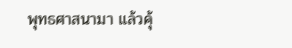พุทธศาสนามา แล้วคุ้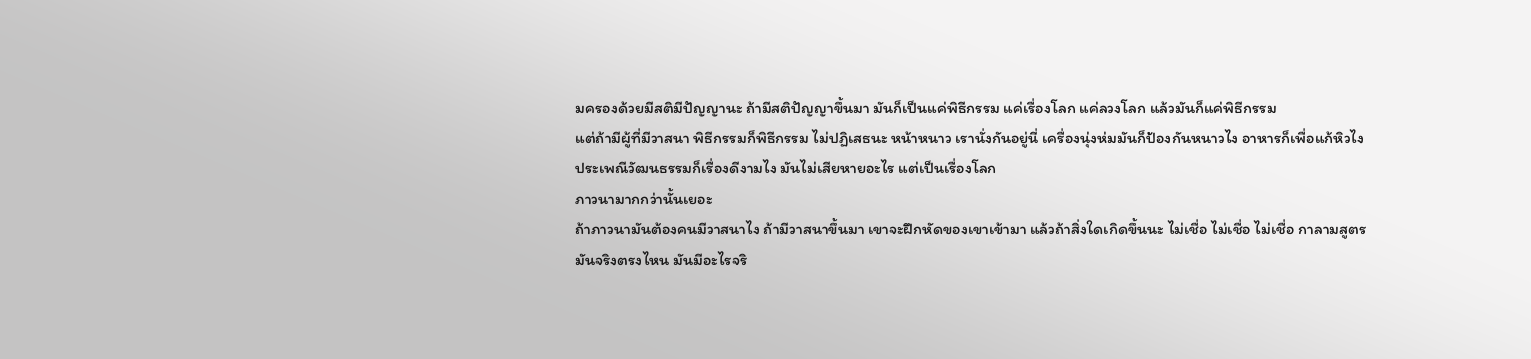มครองด้วยมีสติมีปัญญานะ ถ้ามีสติปัญญาขึ้นมา มันก็เป็นแค่พิธีกรรม แค่เรื่องโลก แค่ลวงโลก แล้วมันก็แค่พิธีกรรม
แต่ถ้ามีผู้ที่มีวาสนา พิธีกรรมก็พิธีกรรม ไม่ปฏิเสธนะ หน้าหนาว เรานั่งกันอยู่นี่ เครื่องนุ่งห่มมันก็ป้องกันหนาวไง อาหารก็เพื่อแก้หิวไง ประเพณีวัฒนธรรมก็เรื่องดีงามไง มันไม่เสียหายอะไร แต่เป็นเรื่องโลก
ภาวนามากกว่านั้นเยอะ
ถ้าภาวนามันต้องคนมีวาสนาไง ถ้ามีวาสนาขึ้นมา เขาจะฝึกหัดของเขาเข้ามา แล้วถ้าสิ่งใดเกิดขึ้นนะ ไม่เชื่อ ไม่เชื่อ ไม่เชื่อ กาลามสูตร มันจริงตรงไหน มันมีอะไรจริ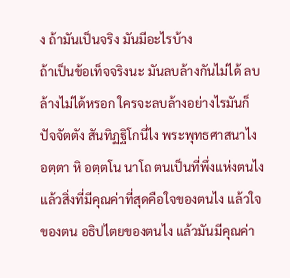ง ถ้ามันเป็นจริง มันมีอะไรบ้าง
ถ้าเป็นข้อเท็จจริงนะ มันลบล้างกันไม่ได้ ลบล้างไม่ได้หรอก ใครจะลบล้างอย่างไรมันก็ปัจจัตตัง สันทิฏฐิโกนี่ไง พระพุทธศาสนาไง อตฺตา หิ อตฺตโน นาโถ ตนเป็นที่พึ่งแห่งตนไง แล้วสิ่งที่มีคุณค่าที่สุดคือใจของตนไง แล้วใจของตน อธิปไตยของตนไง แล้วมันมีคุณค่า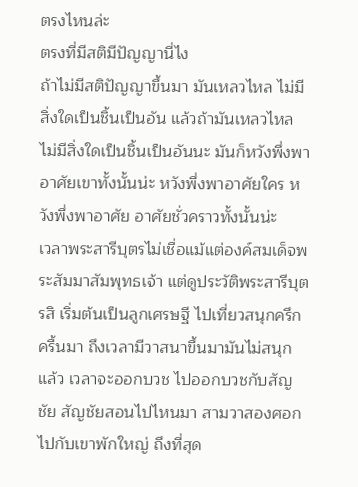ตรงไหนล่ะ
ตรงที่มีสติมีปัญญานี่ไง
ถ้าไม่มีสติปัญญาขึ้นมา มันเหลวไหล ไม่มีสิ่งใดเป็นชิ้นเป็นอัน แล้วถ้ามันเหลวไหล ไม่มีสิ่งใดเป็นชิ้นเป็นอันนะ มันก็หวังพึ่งพาอาศัยเขาทั้งนั้นน่ะ หวังพึ่งพาอาศัยใคร หวังพึ่งพาอาศัย อาศัยชั่วคราวทั้งนั้นน่ะ
เวลาพระสารีบุตรไม่เชื่อแม้แต่องค์สมเด็จพระสัมมาสัมพุทธเจ้า แต่ดูประวัติพระสารีบุตรสิ เริ่มต้นเป็นลูกเศรษฐี ไปเที่ยวสนุกครึกครื้นมา ถึงเวลามีวาสนาขึ้นมามันไม่สนุกแล้ว เวลาจะออกบวช ไปออกบวชกับสัญชัย สัญชัยสอนไปไหนมา สามวาสองศอก ไปกับเขาพักใหญ่ ถึงที่สุด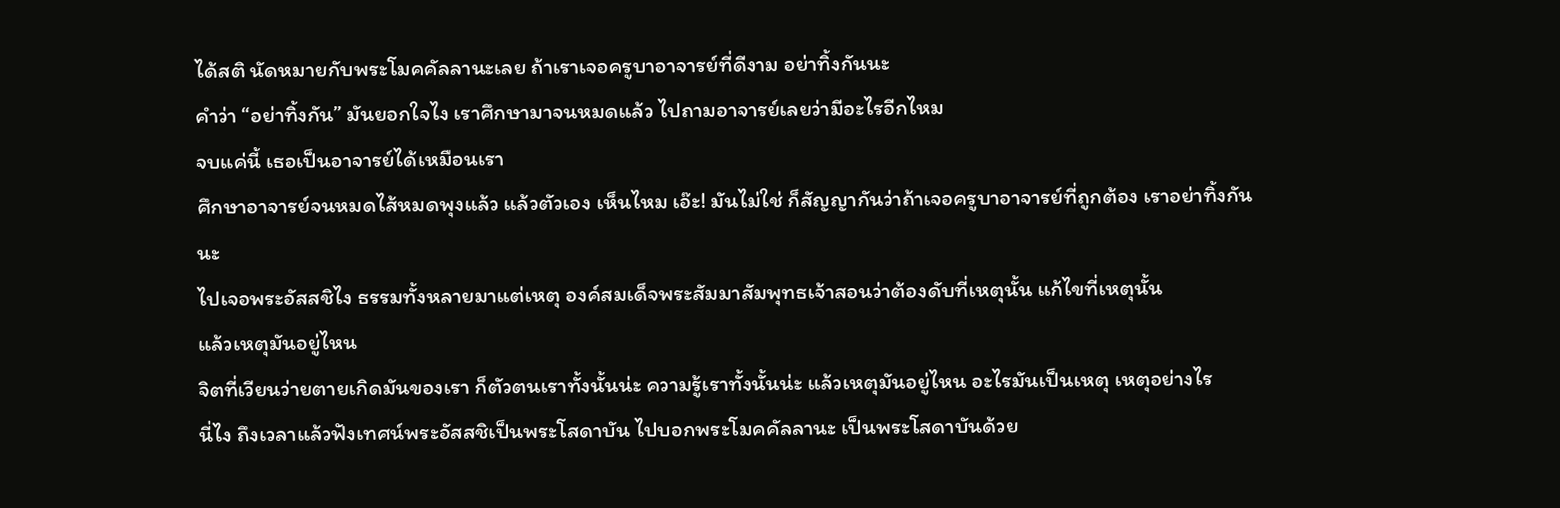ได้สติ นัดหมายกับพระโมคคัลลานะเลย ถ้าเราเจอครูบาอาจารย์ที่ดีงาม อย่าทิ้งกันนะ
คำว่า “อย่าทิ้งกัน” มันยอกใจไง เราศึกษามาจนหมดแล้ว ไปถามอาจารย์เลยว่ามีอะไรอีกไหม
จบแค่นี้ เธอเป็นอาจารย์ได้เหมือนเรา
ศึกษาอาจารย์จนหมดไส้หมดพุงแล้ว แล้วตัวเอง เห็นไหม เอ๊ะ! มันไม่ใช่ ก็สัญญากันว่าถ้าเจอครูบาอาจารย์ที่ถูกต้อง เราอย่าทิ้งกันนะ
ไปเจอพระอัสสชิไง ธรรมทั้งหลายมาแต่เหตุ องค์สมเด็จพระสัมมาสัมพุทธเจ้าสอนว่าต้องดับที่เหตุนั้น แก้ไขที่เหตุนั้น
แล้วเหตุมันอยู่ไหน
จิตที่เวียนว่ายตายเกิดมันของเรา ก็ตัวตนเราทั้งนั้นน่ะ ความรู้เราทั้งนั้นน่ะ แล้วเหตุมันอยู่ไหน อะไรมันเป็นเหตุ เหตุอย่างไร
นี่ไง ถึงเวลาแล้วฟังเทศน์พระอัสสชิเป็นพระโสดาบัน ไปบอกพระโมคคัลลานะ เป็นพระโสดาบันด้วย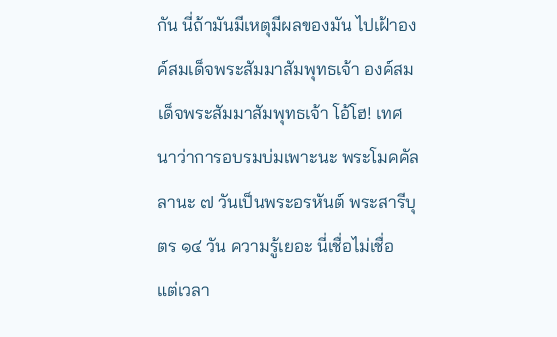กัน นี่ถ้ามันมีเหตุมีผลของมัน ไปเฝ้าองค์สมเด็จพระสัมมาสัมพุทธเจ้า องค์สมเด็จพระสัมมาสัมพุทธเจ้า โอ้โฮ! เทศนาว่าการอบรมบ่มเพาะนะ พระโมคคัลลานะ ๗ วันเป็นพระอรหันต์ พระสารีบุตร ๑๔ วัน ความรู้เยอะ นี่เชื่อไม่เชื่อ
แต่เวลา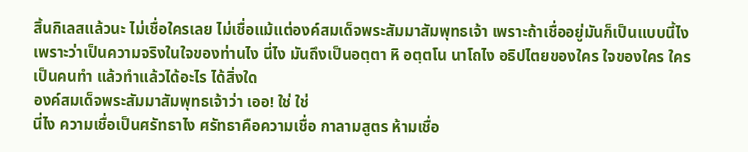สิ้นกิเลสแล้วนะ ไม่เชื่อใครเลย ไม่เชื่อแม้แต่องค์สมเด็จพระสัมมาสัมพุทธเจ้า เพราะถ้าเชื่ออยู่มันก็เป็นแบบนี้ไง เพราะว่าเป็นความจริงในใจของท่านไง นี่ไง มันถึงเป็นอตฺตา หิ อตฺตโน นาโถไง อธิปไตยของใคร ใจของใคร ใครเป็นคนทำ แล้วทำแล้วได้อะไร ได้สิ่งใด
องค์สมเด็จพระสัมมาสัมพุทธเจ้าว่า เออ! ใช่ ใช่
นี่ไง ความเชื่อเป็นศรัทธาไง ศรัทธาคือความเชื่อ กาลามสูตร ห้ามเชื่อ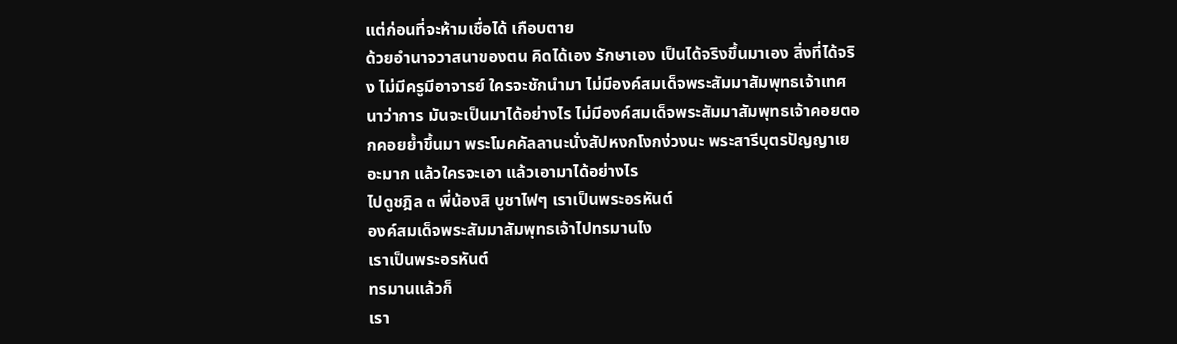แต่ก่อนที่จะห้ามเชื่อได้ เกือบตาย
ด้วยอำนาจวาสนาของตน คิดได้เอง รักษาเอง เป็นได้จริงขึ้นมาเอง สิ่งที่ได้จริง ไม่มีครูมีอาจารย์ ใครจะชักนำมา ไม่มีองค์สมเด็จพระสัมมาสัมพุทธเจ้าเทศนาว่าการ มันจะเป็นมาได้อย่างไร ไม่มีองค์สมเด็จพระสัมมาสัมพุทธเจ้าคอยตอกคอยย้ำขึ้นมา พระโมคคัลลานะนั่งสัปหงกโงกง่วงนะ พระสารีบุตรปัญญาเยอะมาก แล้วใครจะเอา แล้วเอามาได้อย่างไร
ไปดูชฎิล ๓ พี่น้องสิ บูชาไฟๆ เราเป็นพระอรหันต์
องค์สมเด็จพระสัมมาสัมพุทธเจ้าไปทรมานไง
เราเป็นพระอรหันต์
ทรมานแล้วก็
เรา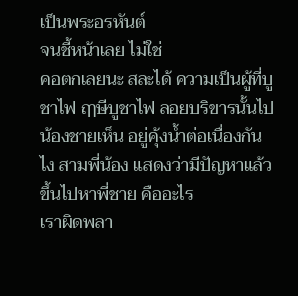เป็นพระอรหันต์
จนชี้หน้าเลย ไม่ใช่
คอตกเลยนะ สละได้ ความเป็นผู้ที่บูชาไฟ ฤๅษีบูชาไฟ ลอยบริขารนั้นไป น้องชายเห็น อยู่คุ้งน้ำต่อเนื่องกันไง สามพี่น้อง แสดงว่ามีปัญหาแล้ว ขึ้นไปหาพี่ชาย คืออะไร
เราผิดพลา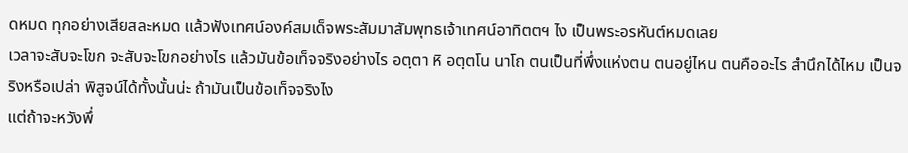ดหมด ทุกอย่างเสียสละหมด แล้วฟังเทศน์องค์สมเด็จพระสัมมาสัมพุทธเจ้าเทศน์อาทิตตฯ ไง เป็นพระอรหันต์หมดเลย
เวลาจะสับจะโขก จะสับจะโขกอย่างไร แล้วมันข้อเท็จจริงอย่างไร อตฺตา หิ อตฺตโน นาโถ ตนเป็นที่พึ่งแห่งตน ตนอยู่ไหน ตนคืออะไร สำนึกได้ไหม เป็นจริงหรือเปล่า พิสูจน์ได้ทั้งนั้นน่ะ ถ้ามันเป็นข้อเท็จจริงไง
แต่ถ้าจะหวังพึ่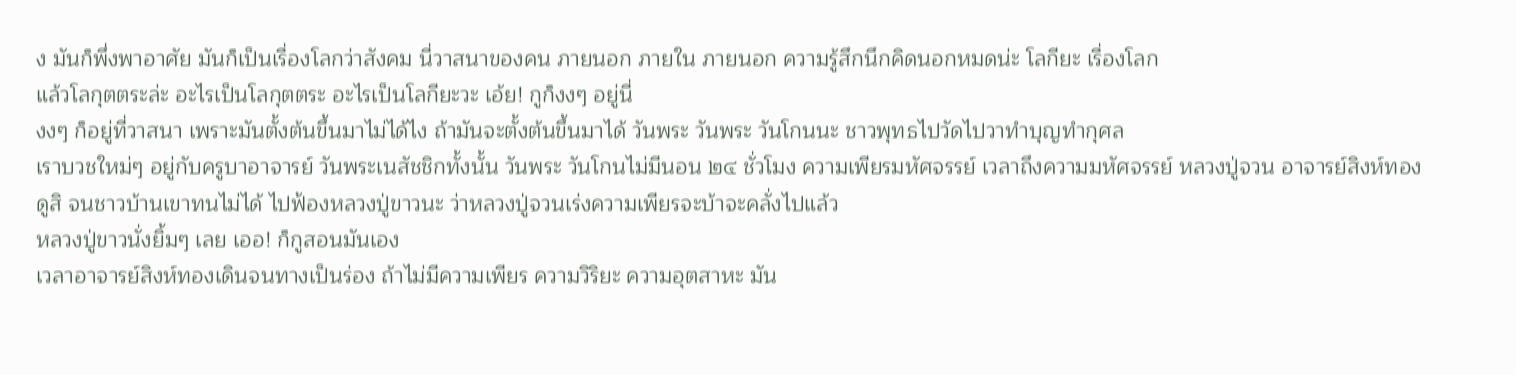ง มันก็พึ่งพาอาศัย มันก็เป็นเรื่องโลกว่าสังคม นี่วาสนาของคน ภายนอก ภายใน ภายนอก ความรู้สึกนึกคิดนอกหมดน่ะ โลกียะ เรื่องโลก
แล้วโลกุตตระล่ะ อะไรเป็นโลกุตตระ อะไรเป็นโลกียะวะ เอ้ย! กูก็งงๆ อยู่นี่
งงๆ ก็อยู่ที่วาสนา เพราะมันตั้งต้นขึ้นมาไม่ได้ไง ถ้ามันจะตั้งต้นขึ้นมาได้ วันพระ วันพระ วันโกนนะ ชาวพุทธไปวัดไปวาทำบุญทำกุศล
เราบวชใหม่ๆ อยู่กับครูบาอาจารย์ วันพระเนสัชชิกทั้งนั้น วันพระ วันโกนไม่มีนอน ๒๔ ชั่วโมง ความเพียรมหัศจรรย์ เวลาถึงความมหัศจรรย์ หลวงปู่จวน อาจารย์สิงห์ทอง
ดูสิ จนชาวบ้านเขาทนไม่ได้ ไปฟ้องหลวงปู่ขาวนะ ว่าหลวงปู่จวนเร่งความเพียรจะบ้าจะคลั่งไปแล้ว
หลวงปู่ขาวนั่งยิ้มๆ เลย เออ! ก็กูสอนมันเอง
เวลาอาจารย์สิงห์ทองเดินจนทางเป็นร่อง ถ้าไม่มีความเพียร ความวิริยะ ความอุตสาหะ มัน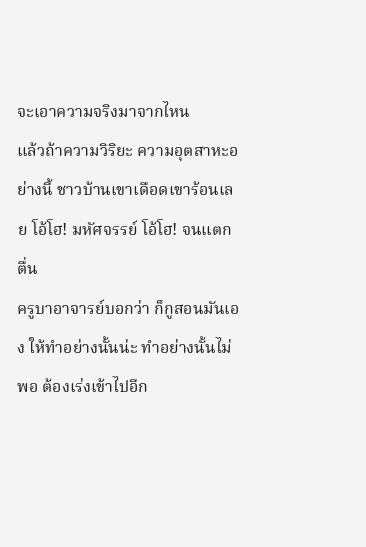จะเอาความจริงมาจากไหน
แล้วถ้าความวิริยะ ความอุตสาหะอย่างนี้ ชาวบ้านเขาเดือดเขาร้อนเลย โอ้โฮ! มหัศจรรย์ โอ้โฮ! จนแตกตื่น
ครูบาอาจารย์บอกว่า ก็กูสอนมันเอง ให้ทำอย่างนั้นน่ะ ทำอย่างนั้นไม่พอ ต้องเร่งเข้าไปอีก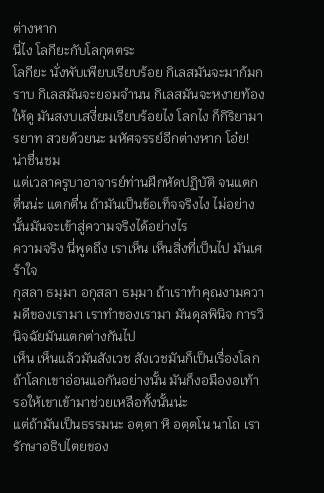ต่างหาก
นี่ไง โลกียะกับโลกุตตระ
โลกียะ นั่งพับเพียบเรียบร้อย กิเลสมันจะมาก้มกราบ กิเลสมันจะยอมจำนน กิเลสมันจะหงายท้องให้ดู มันสงบเสงี่ยมเรียบร้อยไง โลกไง ก็กิริยามารยาท สวยด้วยนะ มหัศจรรย์อีกต่างหาก โอ๋ย! น่าชื่นชม
แต่เวลาครูบาอาจารย์ท่านฝึกหัดปฏิบัติ จนแตกตื่นน่ะ แตกตื่น ถ้ามันเป็นข้อเท็จจริงไง ไม่อย่างนั้นมันจะเข้าสู่ความจริงได้อย่างไร
ความจริง นี่พูดถึง เราเห็น เห็นสิ่งที่เป็นไป มันเศร้าใจ
กุสลา ธมฺมา อกุสลา ธมฺมา ถ้าเราทำคุณงามความดีของเรามา เราทำของเรามา มันดุลพินิจ การวินิจฉัยมันแตกต่างกันไป
เห็น เห็นแล้วมันสังเวช สังเวชมันก็เป็นเรื่องโลก ถ้าโลกเขาอ่อนแอกันอย่างนั้น มันก็งอมืองอเท้า รอให้เขาเข้ามาช่วยเหลือทั้งนั้นน่ะ
แต่ถ้ามันเป็นธรรมนะ อตฺตา หิ อตฺตโน นาโถ เรารักษาอธิปไตยของ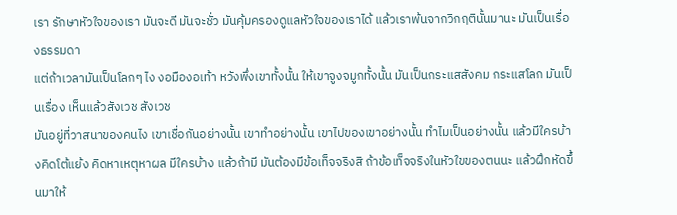เรา รักษาหัวใจของเรา มันจะดี มันจะชั่ว มันคุ้มครองดูแลหัวใจของเราได้ แล้วเราพ้นจากวิกฤตินั้นมานะ มันเป็นเรื่องธรรมดา
แต่ถ้าเวลามันเป็นโลกๆ ไง งอมืองอเท้า หวังพึ่งเขาทั้งนั้น ให้เขาจูงจมูกทั้งนั้น มันเป็นกระแสสังคม กระแสโลก มันเป็นเรื่อง เห็นแล้วสังเวช สังเวช
มันอยู่ที่วาสนาของคนไง เขาเชื่อกันอย่างนั้น เขาทำอย่างนั้น เขาไปของเขาอย่างนั้น ทำไมเป็นอย่างนั้น แล้วมีใครบ้างคิดโต้แย้ง คิดหาเหตุหาผล มีใครบ้าง แล้วถ้ามี มันต้องมีข้อเท็จจริงสิ ถ้าข้อเท็จจริงในหัวใขของตนนะ แล้วฝึกหัดขึ้นมาให้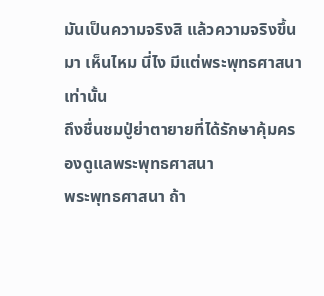มันเป็นความจริงสิ แล้วความจริงขึ้นมา เห็นไหม นี่ไง มีแต่พระพุทธศาสนาเท่านั้น
ถึงชื่นชมปู่ย่าตายายที่ได้รักษาคุ้มครองดูแลพระพุทธศาสนา
พระพุทธศาสนา ถ้า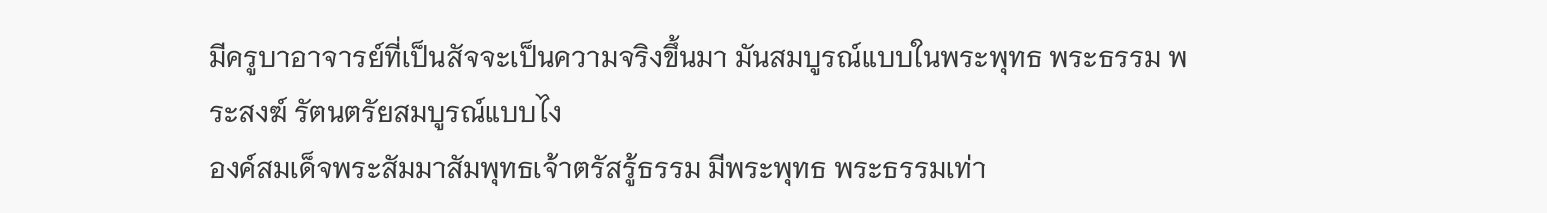มีครูบาอาจารย์ที่เป็นสัจจะเป็นความจริงขึ้นมา มันสมบูรณ์แบบในพระพุทธ พระธรรม พระสงฆ์ รัตนตรัยสมบูรณ์แบบไง
องค์สมเด็จพระสัมมาสัมพุทธเจ้าตรัสรู้ธรรม มีพระพุทธ พระธรรมเท่า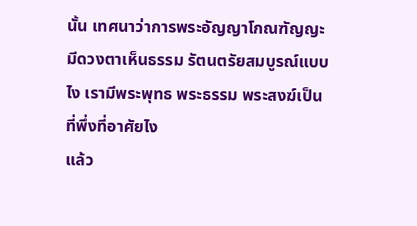นั้น เทศนาว่าการพระอัญญาโกณฑัญญะมีดวงตาเห็นธรรม รัตนตรัยสมบูรณ์แบบไง เรามีพระพุทธ พระธรรม พระสงฆ์เป็นที่พึ่งที่อาศัยไง
แล้ว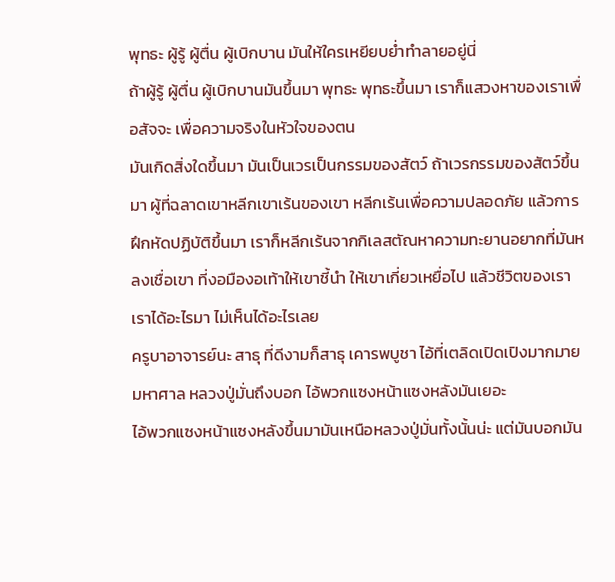พุทธะ ผู้รู้ ผู้ตื่น ผู้เบิกบาน มันให้ใครเหยียบย่ำทำลายอยู่นี่
ถ้าผู้รู้ ผู้ตื่น ผู้เบิกบานมันขึ้นมา พุทธะ พุทธะขึ้นมา เราก็แสวงหาของเราเพื่อสัจจะ เพื่อความจริงในหัวใจของตน
มันเกิดสิ่งใดขึ้นมา มันเป็นเวรเป็นกรรมของสัตว์ ถ้าเวรกรรมของสัตว์ขึ้นมา ผู้ที่ฉลาดเขาหลีกเขาเร้นของเขา หลีกเร้นเพื่อความปลอดภัย แล้วการฝึกหัดปฏิบัติขึ้นมา เราก็หลีกเร้นจากกิเลสตัณหาความทะยานอยากที่มันหลงเชื่อเขา ที่งอมืองอเท้าให้เขาชี้นำ ให้เขาเกี่ยวเหยื่อไป แล้วชีวิตของเรา เราได้อะไรมา ไม่เห็นได้อะไรเลย
ครูบาอาจารย์นะ สาธุ ที่ดีงามก็สาธุ เคารพบูชา ไอ้ที่เตลิดเปิดเปิงมากมายมหาศาล หลวงปู่มั่นถึงบอก ไอ้พวกแซงหน้าแซงหลังมันเยอะ
ไอ้พวกแซงหน้าแซงหลังขึ้นมามันเหนือหลวงปู่มั่นทั้งนั้นน่ะ แต่มันบอกมัน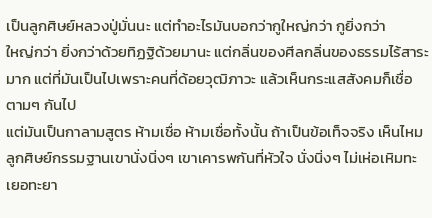เป็นลูกศิษย์หลวงปู่มั่นนะ แต่ทำอะไรมันบอกว่ากูใหญ่กว่า กูยิ่งกว่า
ใหญ่กว่า ยิ่งกว่าด้วยทิฏฐิด้วยมานะ แต่กลิ่นของศีลกลิ่นของธรรมไร้สาระมาก แต่ที่มันเป็นไปเพราะคนที่ด้อยวุฒิภาวะ แล้วเห็นกระแสสังคมก็เชื่อตามๆ กันไป
แต่มันเป็นกาลามสูตร ห้ามเชื่อ ห้ามเชื่อทั้งนั้น ถ้าเป็นข้อเท็จจริง เห็นไหม ลูกศิษย์กรรมฐานเขานั่งนิ่งๆ เขาเคารพกันที่หัวใจ นั่งนิ่งๆ ไม่เห่อเหิมทะเยอทะยา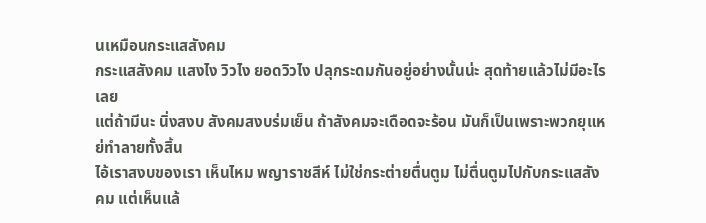นเหมือนกระแสสังคม
กระแสสังคม แสงไง วิวไง ยอดวิวไง ปลุกระดมกันอยู่อย่างนั้นน่ะ สุดท้ายแล้วไม่มีอะไรเลย
แต่ถ้ามีนะ นิ่งสงบ สังคมสงบร่มเย็น ถ้าสังคมจะเดือดจะร้อน มันก็เป็นเพราะพวกยุแหย่ทำลายทั้งสิ้น
ไอ้เราสงบของเรา เห็นไหม พญาราชสีห์ ไม่ใช่กระต่ายตื่นตูม ไม่ตื่นตูมไปกับกระแสสังคม แต่เห็นแล้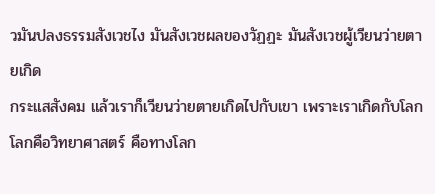วมันปลงธรรมสังเวชไง มันสังเวชผลของวัฏฏะ มันสังเวชผู้เวียนว่ายตายเกิด
กระแสสังคม แล้วเราก็เวียนว่ายตายเกิดไปกับเขา เพราะเราเกิดกับโลก โลกคือวิทยาศาสตร์ คือทางโลก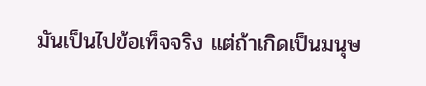มันเป็นไปข้อเท็จจริง แต่ถ้าเกิดเป็นมนุษ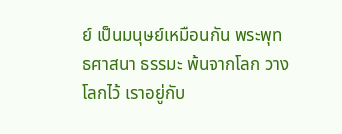ย์ เป็นมนุษย์เหมือนกัน พระพุทธศาสนา ธรรมะ พ้นจากโลก วางโลกไว้ เราอยู่กับ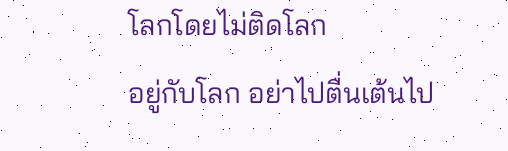โลกโดยไม่ติดโลก
อยู่กับโลก อย่าไปตื่นเต้นไป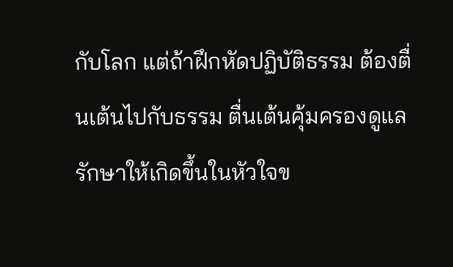กับโลก แต่ถ้าฝึกหัดปฏิบัติธรรม ต้องตื่นเต้นไปกับธรรม ตื่นเต้นคุ้มครองดูแลรักษาให้เกิดขึ้นในหัวใจข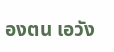องตน เอวัง